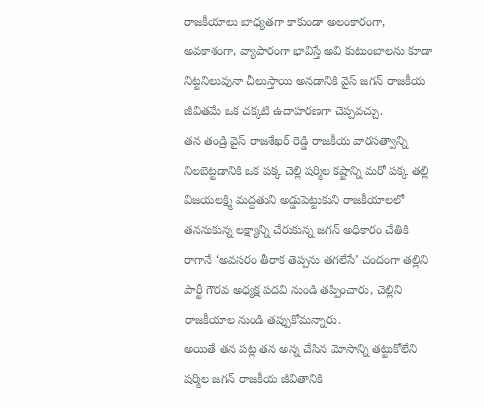రాజకీయాలు బాధ్యతగా కాకుండా అలంకారంగా, అవకాశంగా, వ్యాపారంగా భావిస్తే అవి కుటుంబాలను కూడా నిట్టనిలువునా చీలుస్తాయి అనడానికి వైస్ జగన్ రాజకీయ జీవితమే ఒక చక్కటి ఉదాహరణగా చెప్పవచ్చు.
తన తండ్రి వైస్ రాజశేఖర్ రెడ్డి రాజకీయ వారసత్వాన్ని నిలబెట్టడానికి ఒక పక్క చెల్లి షర్మిల కష్టాన్ని మరో పక్క తల్లి విజయలక్ష్మి మద్దతుని అడ్డుపెట్టుకుని రాజకీయాలలో తననుకున్న లక్ష్యాన్ని చేరుకున్న జగన్ అధికారం చేతికి రాగానే ‘అవసరం తీరాక తెప్పను తగలేసే’ చందంగా తల్లిని పార్టీ గౌరవ అధ్యక్ష పదవి నుండి తప్పించారు, చెల్లిని రాజకీయాల నుండి తప్పుకోమన్నారు.
అయితే తన పట్ల తన అన్న చేసిన మోసాన్ని తట్టుకోలేని షర్మిల జగన్ రాజకీయ జీవితానికి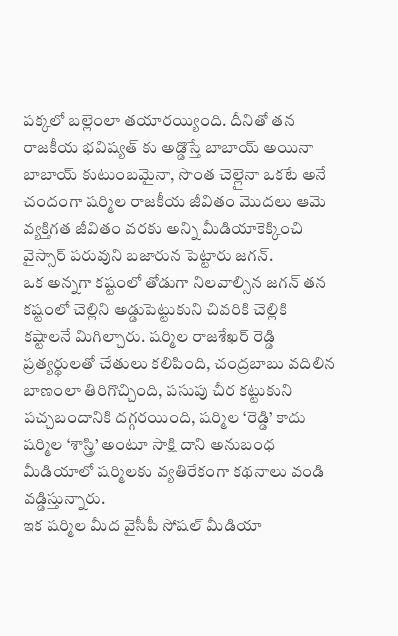పక్కలో బల్లెంలా తయారయ్యింది. దీనితో తన రాజకీయ భవిష్యత్ కు అడ్డొస్తే బాబాయ్ అయినా బాబాయ్ కుటుంబమైనా, సొంత చెల్లైనా ఒకటే అనే చందంగా షర్మిల రాజకీయ జీవితం మొదలు ఆమె వ్యక్తిగత జీవితం వరకు అన్ని మీడియాకెక్కించి వైస్సార్ పరువుని బజారున పెట్టారు జగన్.
ఒక అన్నగా కష్టంలో తోడుగా నిలవాల్సిన జగన్ తన కష్టంలో చెల్లిని అడ్డుపెట్టుకుని చివరికి చెల్లికి కష్టాలనే మిగిల్చారు. షర్మిల రాజశేఖర్ రెడ్డి ప్రత్యర్థులతో చేతులు కలిపింది, చంద్రబాబు వదిలిన బాణంలా తిరిగొచ్చింది, పసుపు చీర కట్టుకుని పచ్చబందానికి దగ్గరయింది, షర్మిల ‘రెడ్డి’ కాదు షర్మిల ‘శాస్త్రి’ అంటూ సాక్షి దాని అనుబంధ మీడియాలో షర్మిలకు వ్యతిరేకంగా కథనాలు వండి వడ్డిస్తున్నారు.
ఇక షర్మిల మీద వైసీపీ సోషల్ మీడియా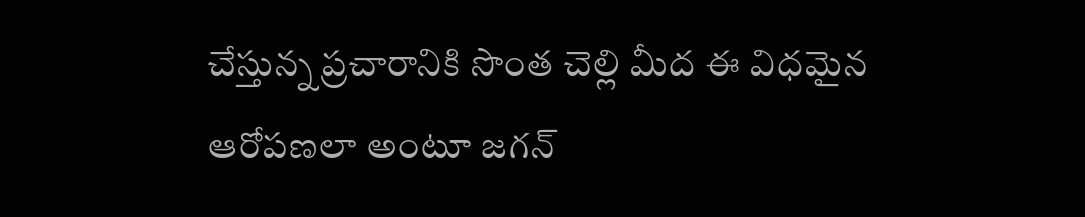చేస్తున్న ప్రచారానికి సొంత చెల్లి మీద ఈ విధమైన ఆరోపణలా అంటూ జగన్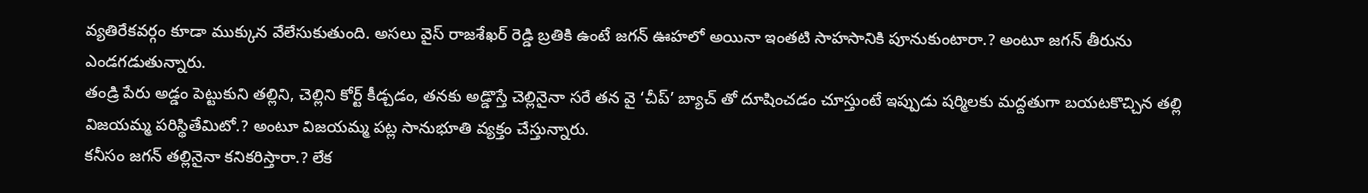వ్యతిరేకవర్గం కూడా ముక్కున వేలేసుకుతుంది. అసలు వైస్ రాజశేఖర్ రెడ్డి బ్రతికి ఉంటే జగన్ ఊహలో అయినా ఇంతటి సాహసానికి పూనుకుంటారా.? అంటూ జగన్ తీరును ఎండగడుతున్నారు.
తండ్రి పేరు అడ్డం పెట్టుకుని తల్లిని, చెల్లిని కోర్ట్ కీడ్చడం, తనకు అడ్డొస్తే చెల్లినైనా సరే తన వై ‘చీప్’ బ్యాచ్ తో దూషించడం చూస్తుంటే ఇప్పుడు షర్మిలకు మద్దతుగా బయటకొచ్చిన తల్లి విజయమ్మ పరిస్థితేమిటో.? అంటూ విజయమ్మ పట్ల సానుభూతి వ్యక్తం చేస్తున్నారు.
కనీసం జగన్ తల్లినైనా కనికరిస్తారా.? లేక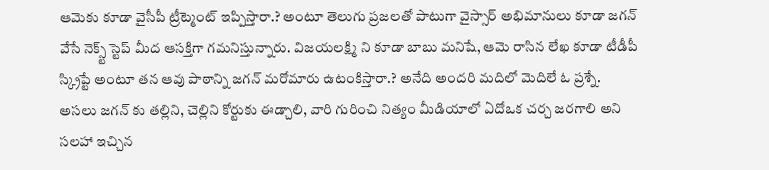ఆమెకు కూడా వైసీపీ ట్రీట్మెంట్ ఇప్పిస్తారా.? అంటూ తెలుగు ప్రజలతో పాటుగా వైస్సార్ అభిమానులు కూడా జగన్ వేసే నెక్స్ట్ స్టెప్ మీద ఆసక్తిగా గమనిస్తున్నారు. విజయలక్ష్మి ని కూడా బాబు మనిషే, ఆమె రాసిన లేఖ కూడా టీడీపీ స్క్రిప్టే అంటూ తన ఆవు పాఠాన్ని జగన్ మరోమారు ఉటంకిస్తారా.? అనేది అందరి మదిలో మెదిలే ఓ ప్రశ్నే.
అసలు జగన్ కు తల్లిని, చెల్లిని కోర్టుకు ఈడ్చాలి, వారి గురించి నిత్యం మీడియాలో ఏదోఒక చర్చ జరగాలి అని సలహా ఇచ్చిన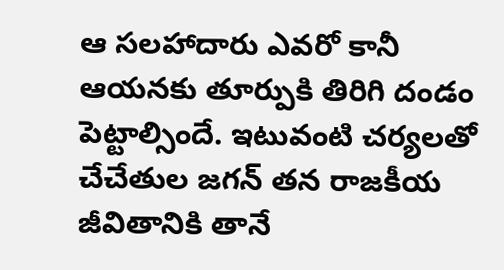ఆ సలహాదారు ఎవరో కానీ ఆయనకు తూర్పుకి తిరిగి దండం పెట్టాల్సిందే. ఇటువంటి చర్యలతో చేచేతుల జగన్ తన రాజకీయ జీవితానికి తానే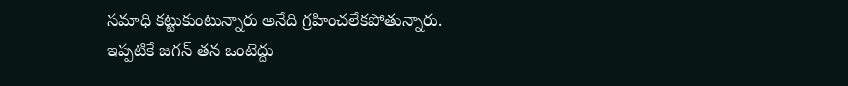సమాధి కట్టుకుంటున్నారు అనేది గ్రహించలేకపోతున్నారు.
ఇప్పటికే జగన్ తన ఒంటెద్దు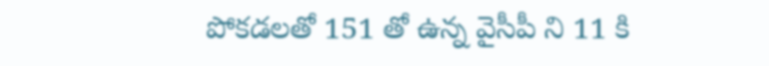పోకడలతో 151 తో ఉన్న వైసీపీ ని 11 కి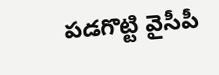పడగొట్టి వైసీపీ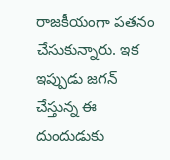రాజకీయంగా పతనం చేసుకున్నారు. ఇక ఇప్పుడు జగన్ చేస్తున్న ఈ దుందుడుకు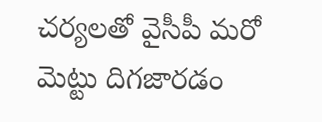చర్యలతో వైసీపీ మరో మెట్టు దిగజారడం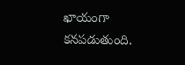ఖాయంగా కనపడుతుంది.